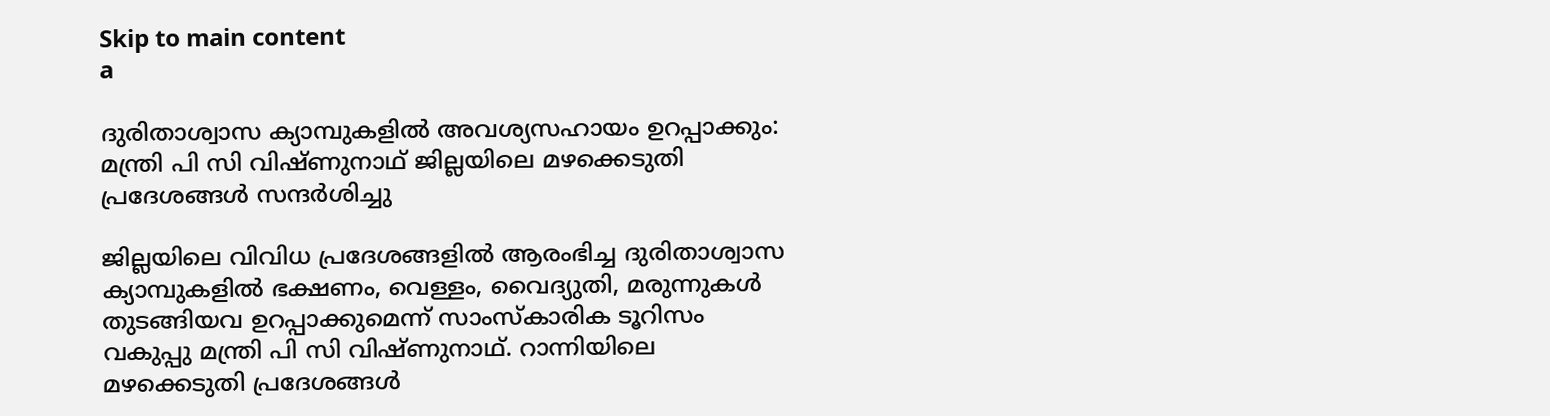Skip to main content
a

ദുരിതാശ്വാസ ക്യാമ്പുകളില്‍ അവശ്യസഹായം ഉറപ്പാക്കും: മന്ത്രി പി സി വിഷ്ണുനാഥ് ജില്ലയിലെ മഴക്കെടുതി പ്രദേശങ്ങള്‍ സന്ദര്‍ശിച്ചു

ജില്ലയിലെ വിവിധ പ്രദേശങ്ങളില്‍ ആരംഭിച്ച ദുരിതാശ്വാസ ക്യാമ്പുകളില്‍ ഭക്ഷണം, വെള്ളം, വൈദ്യുതി, മരുന്നുകള്‍ തുടങ്ങിയവ ഉറപ്പാക്കുമെന്ന് സാംസ്‌കാരിക ടൂറിസം വകുപ്പു മന്ത്രി പി സി വിഷ്ണുനാഥ്. റാന്നിയിലെ മഴക്കെടുതി പ്രദേശങ്ങള്‍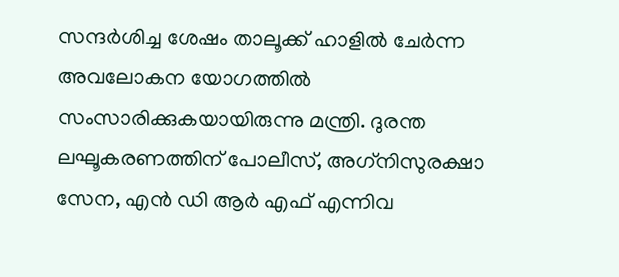സന്ദര്‍ശിച്ച ശേഷം താലൂക്ക് ഹാളില്‍ ചേര്‍ന്ന അവലോകന യോഗത്തില്‍ സംസാരിക്കുകയായിരുന്നു മന്ത്രി. ദുരന്ത ലഘൂകരണത്തിന് പോലീസ്, അഗ്‌നിസുരക്ഷാ സേന, എന്‍ ഡി ആര്‍ എഫ് എന്നിവ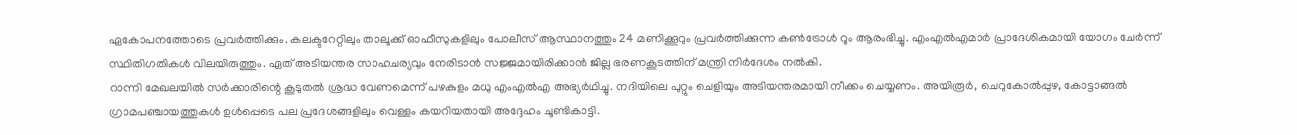ഏകോപനത്തോടെ പ്രവര്‍ത്തിക്കും. കലക്ടറേറ്റിലും താലൂക്ക് ഓഫീസുകളിലും പോലീസ് ആസ്ഥാനത്തും 24 മണിക്കൂറും പ്രവര്‍ത്തിക്കുന്ന കണ്‍ട്രോള്‍ റൂം ആരംഭിച്ചു. എംഎല്‍എമാര്‍ പ്രാദേശികമായി യോഗം ചേര്‍ന്ന് സ്ഥിതിഗതികള്‍ വിലയിരുത്തും. ഏത് അടിയന്തര സാഹചര്യവും നേരിടാന്‍ സജ്ജമായിരിക്കാന്‍ ജില്ല ഭരണകൂടത്തിന് മന്ത്രി നിര്‍ദേശം നല്‍കി.
റാന്നി മേഖലയില്‍ സര്‍ക്കാരിന്റെ കൂടുതല്‍ ശ്രദ്ധ വേണമെന്ന് പഴകുളം മധു എംഎല്‍എ അഭ്യര്‍ഥിച്ചു. നദിയിലെ പുറ്റും ചെളിയും അടിയന്തരമായി നീക്കം ചെയ്യണം. അയിരൂര്‍, ചെറുകോല്‍പ്പുഴ, കോട്ടാങ്ങല്‍ ഗ്രാമപഞ്ചായത്തുകള്‍ ഉള്‍പ്പെടെ പല പ്രദേശങ്ങളിലും വെള്ളം കയറിയതായി അദ്ദേഹം ചൂണ്ടികാട്ടി.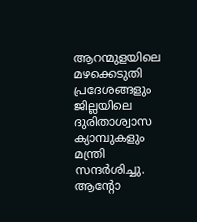ആറന്മുളയിലെ മഴക്കെടുതി പ്രദേശങ്ങളും ജില്ലയിലെ ദുരിതാശ്വാസ ക്യാമ്പുകളും മന്ത്രി സന്ദര്‍ശിച്ചു. ആന്റോ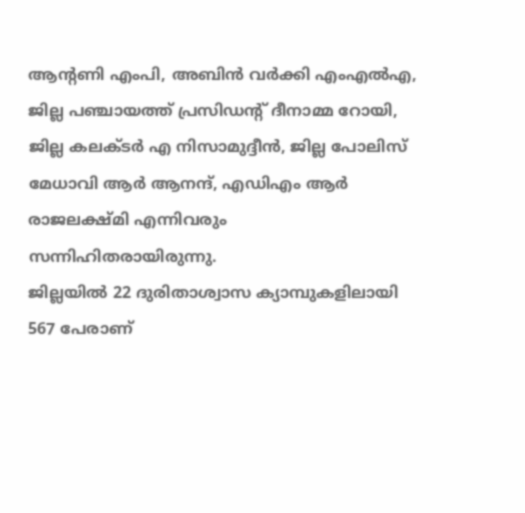ആന്റണി എംപി, അബിന്‍ വര്‍ക്കി എംഎല്‍എ, ജില്ല പഞ്ചായത്ത് പ്രസിഡന്റ് ദീനാമ്മ റോയി, ജില്ല കലക്ടര്‍ എ നിസാമുദ്ദീന്‍, ജില്ല പോലിസ് മേധാവി ആര്‍ ആനന്ദ്, എഡിഎം ആര്‍ രാജലക്ഷ്മി എന്നിവരും സന്നിഹിതരായിരുന്നു.
ജില്ലയില്‍ 22 ദുരിതാശ്വാസ ക്യാമ്പുകളിലായി 567 പേരാണ്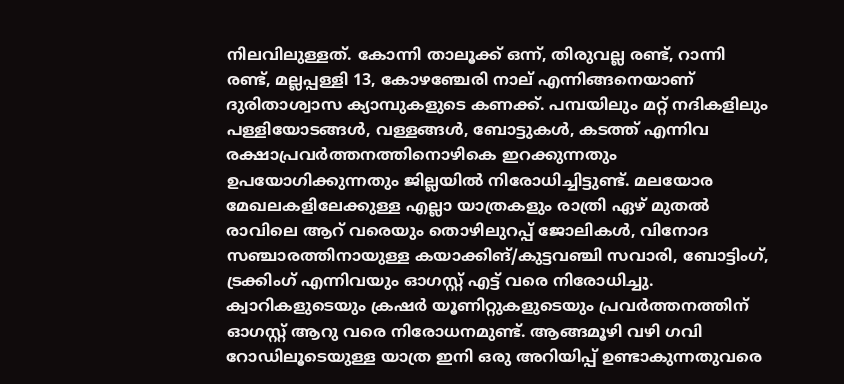നിലവിലുള്ളത്. കോന്നി താലൂക്ക് ഒന്ന്, തിരുവല്ല രണ്ട്, റാന്നി രണ്ട്, മല്ലപ്പള്ളി 13, കോഴഞ്ചേരി നാല് എന്നിങ്ങനെയാണ് ദുരിതാശ്വാസ ക്യാമ്പുകളുടെ കണക്ക്. പമ്പയിലും മറ്റ് നദികളിലും പള്ളിയോടങ്ങള്‍, വള്ളങ്ങള്‍, ബോട്ടുകള്‍, കടത്ത് എന്നിവ രക്ഷാപ്രവര്‍ത്തനത്തിനൊഴികെ ഇറക്കുന്നതും ഉപയോഗിക്കുന്നതും ജില്ലയില്‍ നിരോധിച്ചിട്ടുണ്ട്. മലയോര മേഖലകളിലേക്കുള്ള എല്ലാ യാത്രകളും രാത്രി ഏഴ് മുതല്‍ രാവിലെ ആറ് വരെയും തൊഴിലുറപ്പ് ജോലികള്‍, വിനോദ സഞ്ചാരത്തിനായുള്ള കയാക്കിങ്/കുട്ടവഞ്ചി സവാരി, ബോട്ടിംഗ്, ട്രക്കിംഗ് എന്നിവയും ഓഗസ്റ്റ് എട്ട് വരെ നിരോധിച്ചു. ക്വാറികളുടെയും ക്രഷര്‍ യൂണിറ്റുകളുടെയും പ്രവര്‍ത്തനത്തിന് ഓഗസ്റ്റ് ആറു വരെ നിരോധനമുണ്ട്. ആങ്ങമൂഴി വഴി ഗവി റോഡിലൂടെയുള്ള യാത്ര ഇനി ഒരു അറിയിപ്പ് ഉണ്ടാകുന്നതുവരെ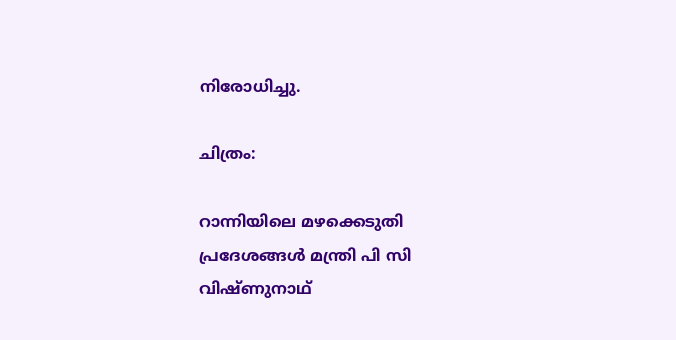നിരോധിച്ചു.

ചിത്രം:

റാന്നിയിലെ മഴക്കെടുതി പ്രദേശങ്ങള്‍ മന്ത്രി പി സി വിഷ്ണുനാഥ്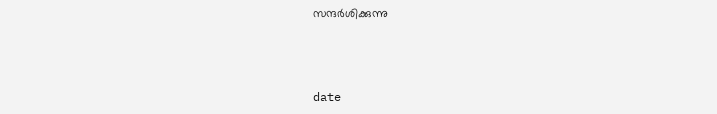സന്ദര്‍ശിക്കുന്നു



date